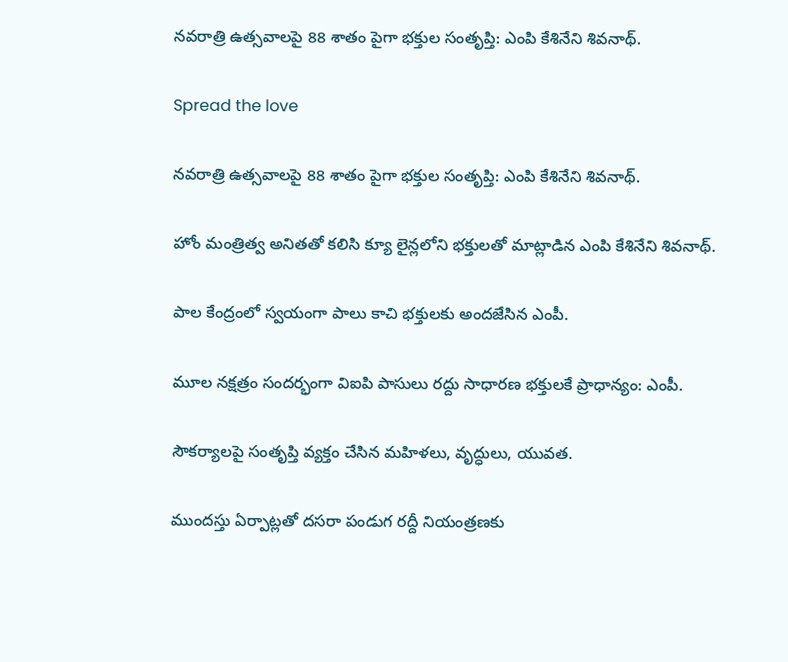నవరాత్రి ఉత్సవాలపై 88 శాతం పైగా భక్తుల సంతృప్తి: ఎంపి కేశినేని శివనాథ్.

Spread the love

నవరాత్రి ఉత్సవాలపై 88 శాతం పైగా భక్తుల సంతృప్తి: ఎంపి కేశినేని శివనాథ్.

హోం మంత్రిత్వ అనితతో కలిసి క్యూ లైన్లలోని భక్తులతో మాట్లాడిన ఎంపి కేశినేని శివనాథ్.

పాల కేంద్రంలో స్వయంగా పాలు కాచి భక్తులకు అందజేసిన ఎంపీ.

మూల నక్షత్రం సంద‌ర్భంగా విఐపి పాసులు రద్దు సాధారణ భక్తులకే ప్రాధాన్యం: ఎంపీ.

సౌకర్యాలపై సంతృప్తి వ్యక్తం చేసిన మహిళలు, వృద్ధులు, యువత.

ముందస్తు ఏర్పాట్లతో ద‌స‌రా పండుగ రద్దీ నియంత్రణకు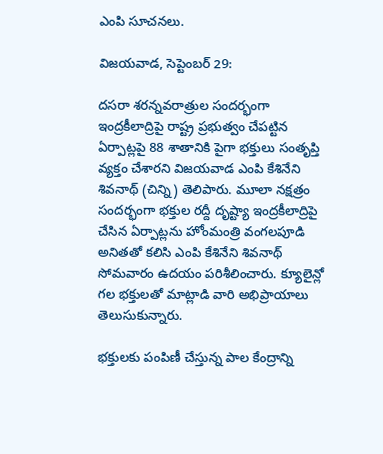ఎంపి సూచనలు.

విజయవాడ, సెప్టెంబర్ 29:

దసరా శరన్నవరాత్రుల సందర్భంగా ఇంద్రకీలాద్రిపై రాష్ట్ర ప్రభుత్వం చేపట్టిన ఏర్పాట్లపై 88 శాతానికి పైగా భక్తులు సంతృప్తి వ్యక్తం చేశారని విజయవాడ ఎంపి కేశినేని శివనాథ్ (చిన్ని) తెలిపారు. మూలా నక్షత్రం సందర్భంగా భక్తుల రద్దీ దృష్ట్యా ఇంద్రకీలాద్రిపై చేసిన ఏర్పాట్లను హోంమంత్రి వంగలపూడి అనితతో కలిసి ఎంపి కేశినేని శివనాథ్ సోమవారం ఉదయం పరిశీలించారు. క్యూలైన్లో గల భక్తులతో మాట్లాడి వారి అభిప్రాయాలు తెలుసుకున్నారు.

భక్తులకు పంపిణీ చేస్తున్న పాల కేంద్రాన్ని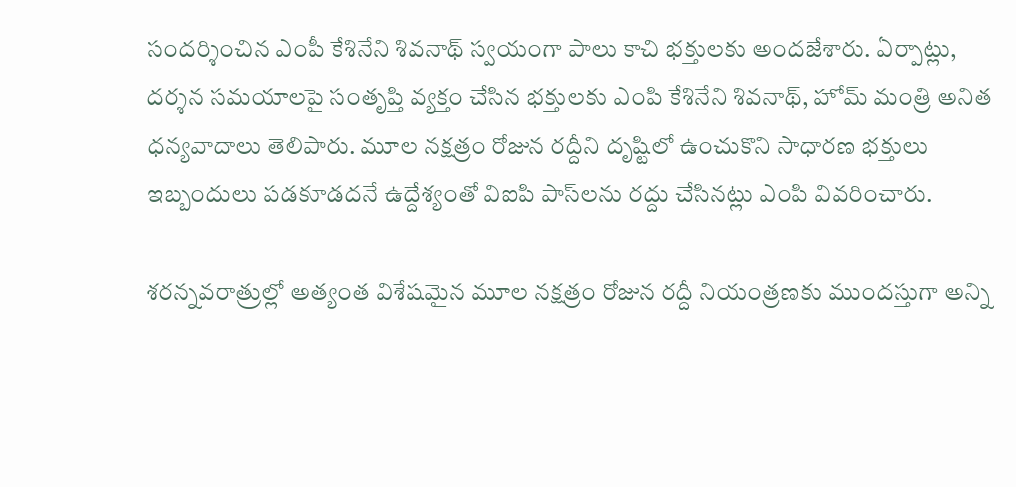సందర్శించిన ఎంపీ కేశినేని శివనాథ్ స్వయంగా పాలు కాచి భక్తులకు అందజేశారు. ఏర్పాట్లు, దర్శన సమయాలపై సంతృప్తి వ్యక్తం చేసిన భక్తులకు ఎంపి కేశినేని శివనాథ్, హోమ్ మంత్రి అనిత ధన్యవాదాలు తెలిపారు. మూల నక్షత్రం రోజున రద్దీని దృష్టిలో ఉంచుకొని సాధారణ భక్తులు ఇబ్బందులు పడకూడదనే ఉద్దేశ్యంతో విఐపి పాస్‌లను రద్దు చేసినట్లు ఎంపి వివరించారు.

శరన్నవరాత్రుల్లో అత్యంత విశేషమైన మూల నక్షత్రం రోజున రద్దీ నియంత్రణకు ముందస్తుగా అన్ని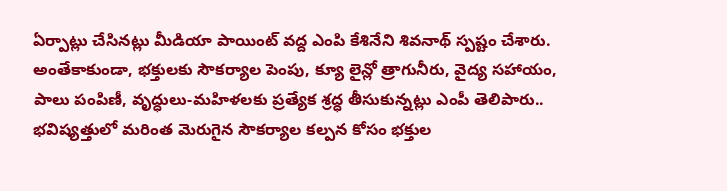ఏర్పాట్లు చేసినట్లు మీడియా పాయింట్ వద్ద ఎంపి కేశినేని శివనాథ్ స్పష్టం చేశారు. అంతేకాకుండా, భక్తులకు సౌకర్యాల పెంపు, క్యూ లైన్లో త్రాగునీరు, వైద్య సహాయం, పాలు పంపిణీ, వృద్ధులు-మహిళలకు ప్రత్యేక శ్రద్ధ తీసుకున్నట్లు ఎంపీ తెలిపారు.. భవిష్యత్తులో మరింత మెరుగైన సౌకర్యాల కల్పన కోసం భక్తుల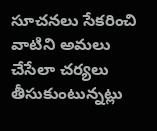సూచనలు సేకరించి వాటిని అమలు చేసేలా చర్యలు తీసుకుంటున్నట్లు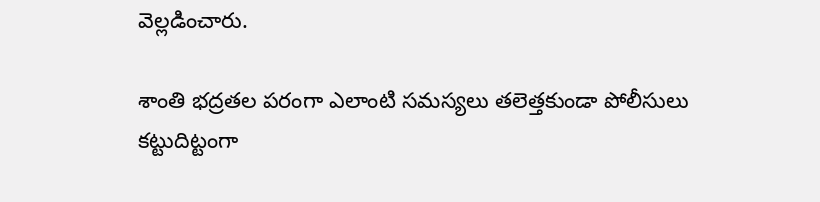వెల్లడించారు.

శాంతి భద్రతల పరంగా ఎలాంటి సమస్యలు తలెత్తకుండా పోలీసులు కట్టుదిట్టంగా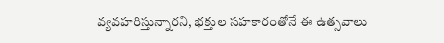వ్యవహరిస్తున్నారని, భక్తుల సహకారంతోనే ఈ ఉత్సవాలు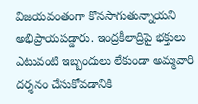విజయవంతంగా కొనసాగుతున్నాయని అభిప్రాయపడ్డారు. ఇంద్రకీలాద్రిపై భక్తులు ఎటువంటి ఇబ్బందులు లేకుండా అమ్మవారి దర్శనం చేసుకోవడానికి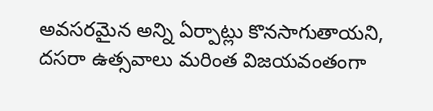అవసరమైన అన్ని ఏర్పాట్లు కొనసాగుతాయని, దసరా ఉత్సవాలు మరింత విజయవంతంగా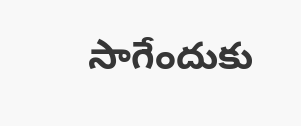సాగేందుకు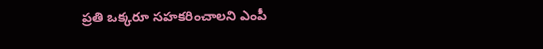ప్రతి ఒక్కరూ సహకరించాలని ఎంపీ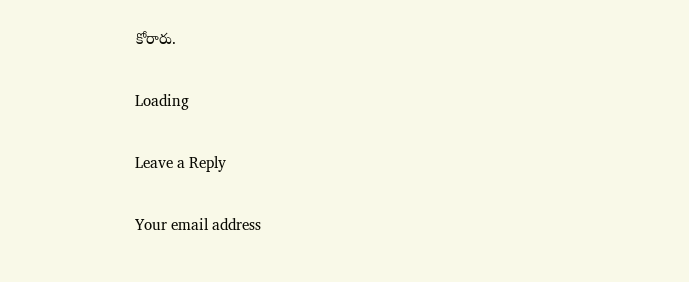కోరారు.

Loading

Leave a Reply

Your email address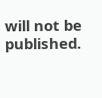will not be published.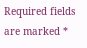Required fields are marked *